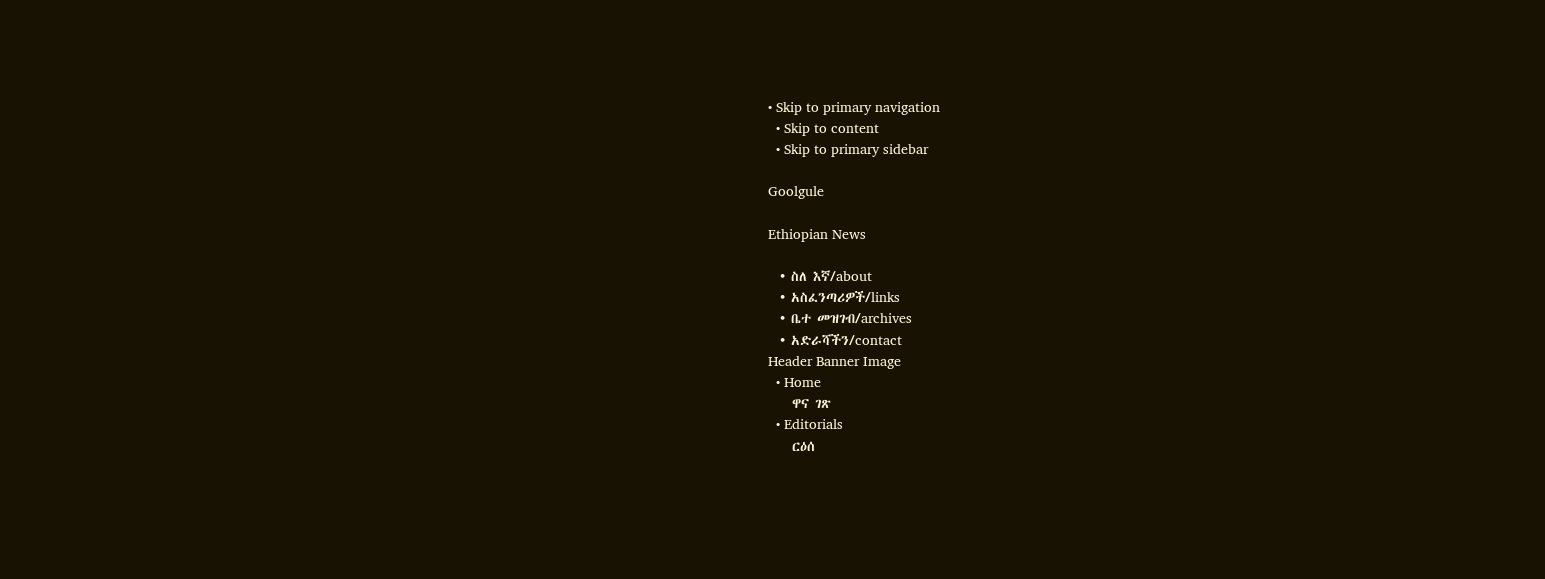• Skip to primary navigation
  • Skip to content
  • Skip to primary sidebar

Goolgule

Ethiopian News

  • ስለ እኛ/about
  • አስፈንጣሪዎች/links
  • ቤተ መዝገብ/archives
  • አድራሻችን/contact
Header Banner Image
  • Home
    ዋና ገጽ
  • Editorials
    ርዕሰ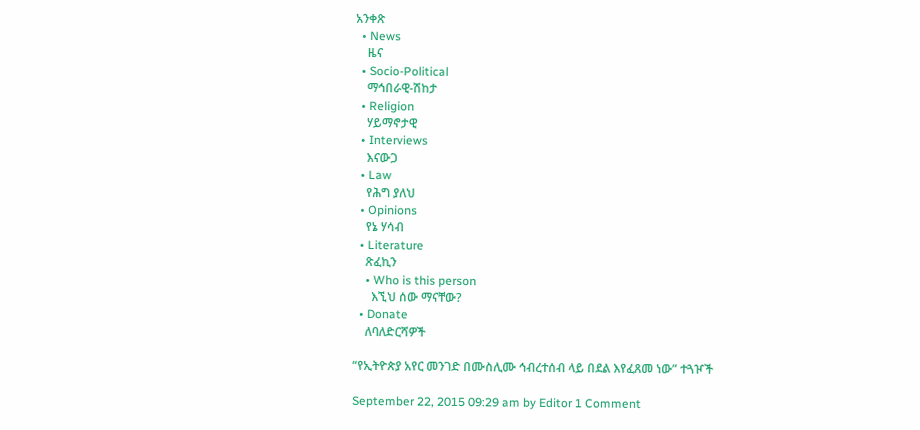አንቀጽ
  • News
    ዜና
  • Socio-Political
    ማኅበራዊ-ሽከታ
  • Religion
    ሃይማኖታዊ
  • Interviews
    እናውጋ
  • Law
    የሕግ ያለህ
  • Opinions
    የኔ ሃሳብ
  • Literature
    ጽፈኪን
    • Who is this person
      እኚህ ሰው ማናቸው?
  • Donate
    ለባለድርሻዎች

“የኢትዮጵያ አየር መንገድ በሙስሊሙ ኅብረተሰብ ላይ በደል እየፈጸመ ነው” ተጓዦች

September 22, 2015 09:29 am by Editor 1 Comment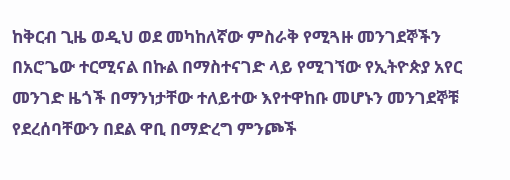ከቅርብ ጊዜ ወዲህ ወደ መካከለኛው ምስራቅ የሚጓዙ መንገደኞችን በአሮጌው ተርሚናል በኩል በማስተናገድ ላይ የሚገኘው የኢትዮጵያ አየር መንገድ ዜጎች በማንነታቸው ተለይተው እየተዋከቡ መሆኑን መንገደኞቹ የደረሰባቸውን በደል ዋቢ በማድረግ ምንጮች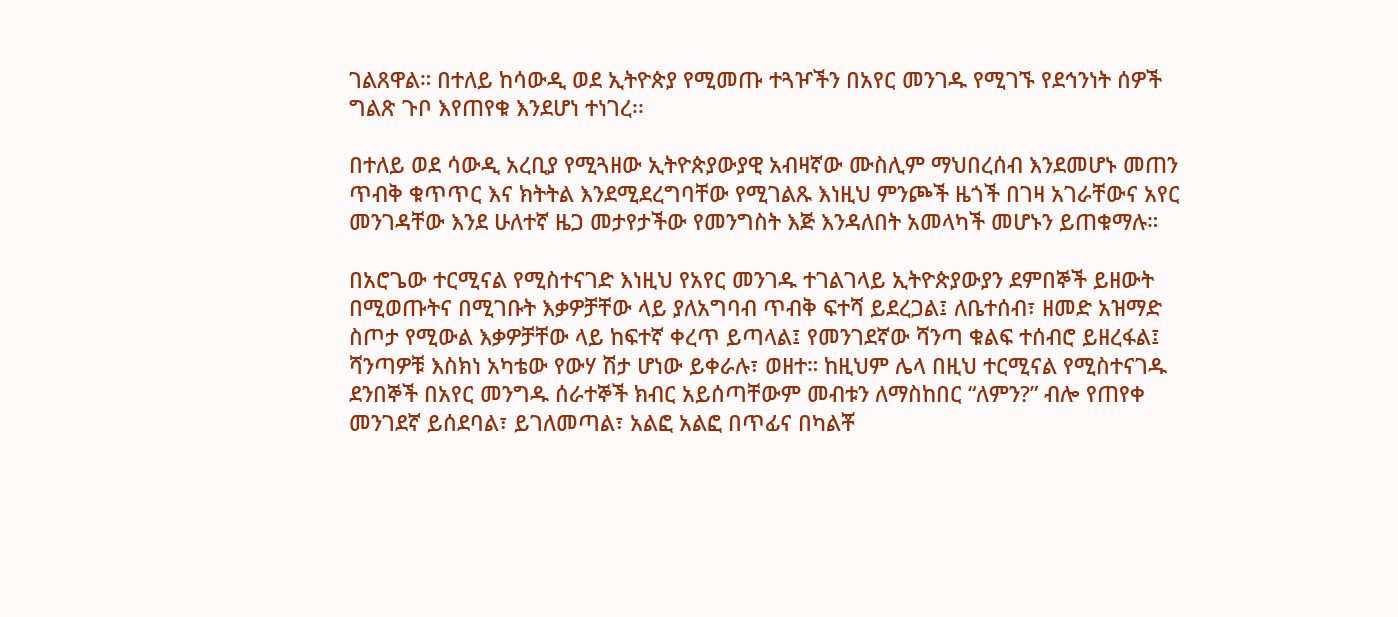ገልጸዋል። በተለይ ከሳውዲ ወደ ኢትዮጵያ የሚመጡ ተጓዦችን በአየር መንገዱ የሚገኙ የደኅንነት ሰዎች ግልጽ ጉቦ እየጠየቁ እንደሆነ ተነገረ፡፡

በተለይ ወደ ሳውዲ አረቢያ የሚጓዘው ኢትዮጵያውያዊ አብዛኛው ሙስሊም ማህበረሰብ እንደመሆኑ መጠን ጥብቅ ቁጥጥር እና ክትትል እንደሚደረግባቸው የሚገልጹ እነዚህ ምንጮች ዜጎች በገዛ አገራቸውና አየር መንገዳቸው እንደ ሁለተኛ ዜጋ መታየታችው የመንግስት እጅ እንዳለበት አመላካች መሆኑን ይጠቁማሉ።

በአሮጌው ተርሚናል የሚስተናገድ እነዚህ የአየር መንገዱ ተገልገላይ ኢትዮጵያውያን ደምበኞች ይዘውት በሚወጡትና በሚገቡት እቃዎቻቸው ላይ ያለአግባብ ጥብቅ ፍተሻ ይደረጋል፤ ለቤተሰብ፣ ዘመድ አዝማድ ስጦታ የሚውል እቃዎቻቸው ላይ ከፍተኛ ቀረጥ ይጣላል፤ የመንገደኛው ሻንጣ ቁልፍ ተሰብሮ ይዘረፋል፤ ሻንጣዎቹ እስክነ አካቴው የውሃ ሽታ ሆነው ይቀራሉ፣ ወዘተ። ከዚህም ሌላ በዚህ ተርሚናል የሚስተናገዱ ደንበኞች በአየር መንግዱ ሰራተኞች ክብር አይሰጣቸውም መብቱን ለማስከበር “ለምን?” ብሎ የጠየቀ መንገደኛ ይሰደባል፣ ይገለመጣል፣ አልፎ አልፎ በጥፊና በካልቾ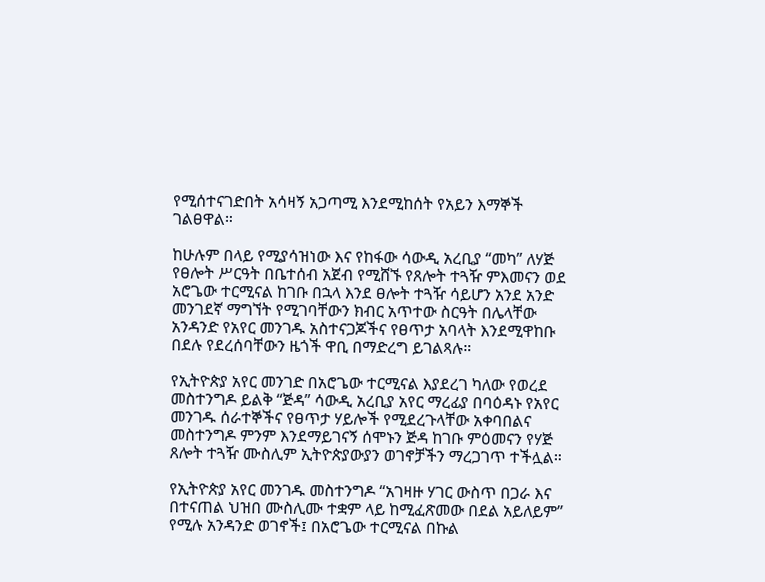የሚሰተናገድበት አሳዛኝ አጋጣሚ እንደሚከሰት የአይን እማኞች ገልፀዋል።

ከሁሉም በላይ የሚያሳዝነው እና የከፋው ሳውዲ አረቢያ “መካ” ለሃጅ የፀሎት ሥርዓት በቤተሰብ አጀብ የሚሸኙ የጸሎት ተጓዥ ምእመናን ወደ አሮጌው ተርሚናል ከገቡ በኋላ እንደ ፀሎት ተጓዥ ሳይሆን አንደ አንድ መንገደኛ ማግኘት የሚገባቸውን ክብር አጥተው ስርዓት በሌላቸው አንዳንድ የአየር መንገዱ አስተናጋጆችና የፀጥታ አባላት እንደሚዋከቡ በደሉ የደረሰባቸውን ዜጎች ዋቢ በማድረግ ይገልጻሉ።

የኢትዮጵያ አየር መንገድ በአሮጌው ተርሚናል እያደረገ ካለው የወረደ መስተንግዶ ይልቅ “ጅዳ” ሳውዲ አረቢያ አየር ማረፊያ በባዕዳኑ የአየር መንገዱ ሰራተኞችና የፀጥታ ሃይሎች የሚደረጉላቸው አቀባበልና መስተንግዶ ምንም እንደማይገናኝ ሰሞኑን ጅዳ ከገቡ ምዕመናን የሃጅ ጸሎት ተጓዥ ሙስሊም ኢትዮጵያውያን ወገኖቻችን ማረጋገጥ ተችሏል።

የኢትዮጵያ አየር መንገዱ መስተንግዶ “አገዛዙ ሃገር ውስጥ በጋራ እና በተናጠል ህዝበ ሙስሊሙ ተቋም ላይ ከሚፈጽመው በደል አይለይም” የሚሉ አንዳንድ ወገኖች፤ በአሮጌው ተርሚናል በኩል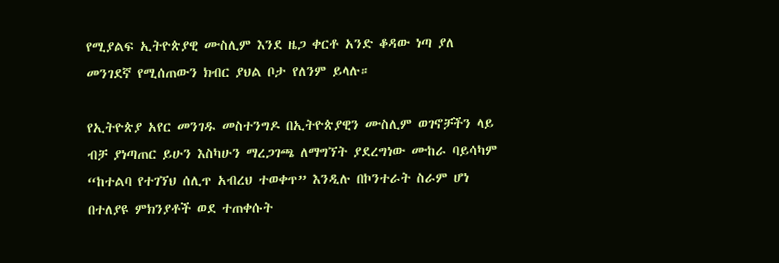የሚያልፍ ኢትዮጵያዊ ሙስሊም እንደ ዜጋ ቀርቶ አንድ ቆዳው ነጣ ያለ መንገደኛ የሚሰጠውን ክብር ያህል ቦታ የለንም ይላሉ።

የኢትዮጵያ አየር መንገዱ መስተንግዶ በኢትዮጵያዊን ሙስሊም ወገኖቻችን ላይ ብቻ ያነጣጠር ይሁን እስካሁን ማረጋገጫ ለማግኘት ያደረግነው ሙከራ ባይሳካም “ከተልባ የተገኘህ ሰሊጥ አብረህ ተወቀጥ” እንዲሉ በኮንተራት ስራም ሆነ በተለያዩ ምክንያቶች ወደ ተጠቀሱት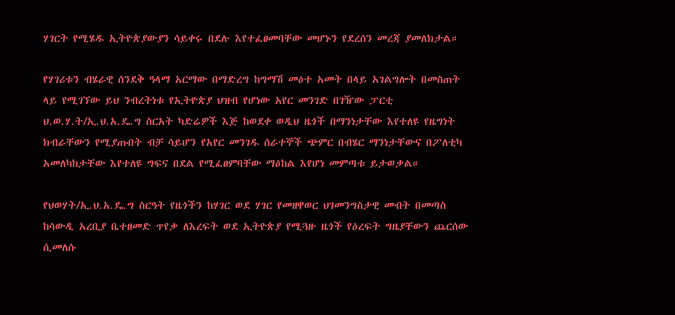ሃገርት የሚሄዱ ኢትዮጵያውያን ሳይቀሩ በደሉ እየተፈፀመባቸው መሆኑን የደረሰን መረጃ ያመለክታል።

የሃገሪቱን ብሄራዊ ሰንደቅ ዓላማ አርማው በማድረግ ከግማሽ መዕተ አመት በላይ አገልግሎት በመስጠት ላይ የሚገኘው ይህ ንብረትነቱ የኢትዮጵያ ህዝብ የሆነው አየር መንገድ በገዥው ፓርቲ ህ.ወ.ሃ.ት/ኢ.ህ.አ.ዴ.ግ ስርአት ካድሬዎች እጅ ከወደቀ ወዲህ ዜጎች በማንነታቸው እየተለዩ የዜግነት ክብራቸውን የሚያጡበት ብቻ ሳይሆን የአየር መንገዱ ሰራተኞች ጭምር በብሄር ማንነታቸውና በፖለቲካ አመለካከታቸው እየተለዩ ግፍና በደል የሚፈፀምባቸው ማዕከል እየሆነ መምጣቱ ይታወቃል።

የህወሃት/ኢ.ህ.አ.ዴ.ግ ስርዓት የዜጎችን ከሃገር ወደ ሃገር የመዘዋወር ህገመንግስታዊ መብት በመጣስ ከሳውዲ አረቢያ ቤተዘመድ ጥየቃ ለእረፍት ወደ ኢትዮጵያ የሚጓዙ ዜጎች የዕረፍት ግዜያቸውን ጨርሰው ሲመለሱ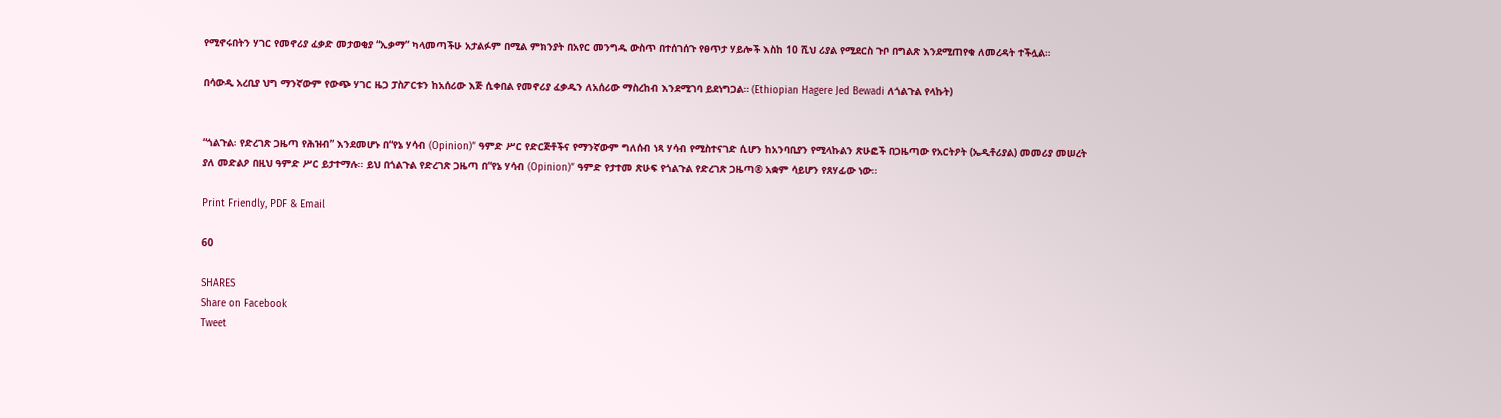የሚኖሩበትን ሃገር የመኖሪያ ፈቃድ መታወቂያ “ኢቃማ” ካላመጣችሁ አታልፉም በሚል ምክንያት በአየር መንግዱ ውስጥ በተሰገሰጉ የፀጥታ ሃይሎች እስከ 10 ሺህ ሪያል የሚደርስ ጉቦ በግልጽ እንደሚጠየቁ ለመረዳት ተችሏል።

በሳውዲ አረቢያ ህግ ማንኛውም የውጭ ሃገር ዜጋ ፓስፖርቱን ከአሰሪው እጅ ሲቀበል የመኖሪያ ፈቃዱን ለአሰሪው ማስረከብ እንደሚገባ ይደነግጋል። (Ethiopian Hagere Jed Bewadi ለጎልጉል የላኩት)


“ጎልጉል፡ የድረገጽ ጋዜጣ የሕዝብ” እንደመሆኑ በ“የኔ ሃሳብ (Opinion)” ዓምድ ሥር የድርጅቶችና የማንኛውም ግለሰብ ነጻ ሃሳብ የሚስተናገድ ሲሆን ከአንባቢያን የሚላኩልን ጽሁፎች በጋዜጣው የአርትዖት (ኤዲቶሪያል) መመሪያ መሠረት ያለ መድልዖ በዚህ ዓምድ ሥር ይታተማሉ፡፡ ይህ በጎልጉል የድረገጽ ጋዜጣ በ“የኔ ሃሳብ (Opinion)” ዓምድ የታተመ ጽሁፍ የጎልጉል የድረገጽ ጋዜጣ® አቋም ሳይሆን የጸሃፊው ነው፡፡

Print Friendly, PDF & Email

60

SHARES
Share on Facebook
Tweet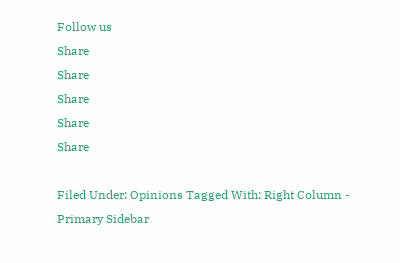Follow us
Share
Share
Share
Share
Share

Filed Under: Opinions Tagged With: Right Column - Primary Sidebar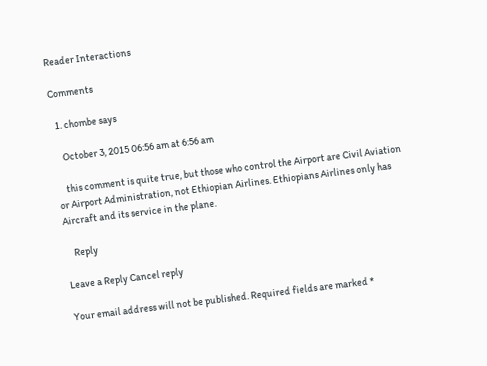Reader Interactions

Comments

  1. chombe says

    October 3, 2015 06:56 am at 6:56 am

    this comment is quite true, but those who control the Airport are Civil Aviation or Airport Administration, not Ethiopian Airlines. Ethiopians Airlines only has Aircraft and its service in the plane.

    Reply

Leave a Reply Cancel reply

Your email address will not be published. Required fields are marked *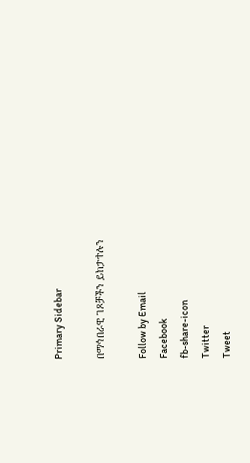Primary Sidebar

በማኅበራዊ ገጾቻችን ይከታተሉን

Follow by Email
Facebook
fb-share-icon
Twitter
Tweet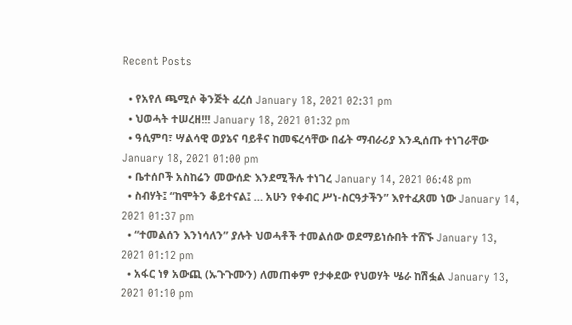Recent Posts

  • የአየለ ጫሚሶ ቅንጅት ፈረሰ January 18, 2021 02:31 pm
  • ህወሓት ተሠረዘ!!! January 18, 2021 01:32 pm
  • ዓሲምባ፣ ሣልሳዊ ወያኔና ባይቶና ከመፍረሳቸው በፊት ማብራሪያ እንዲሰጡ ተነገራቸው January 18, 2021 01:00 pm
  • ቤተሰቦች አስከሬን መውሰድ እንደሚችሉ ተነገረ January 14, 2021 06:48 pm
  • ስብሃት፤ “ከሞትን ቆይተናል፤ … አሁን የቀብር ሥነ-ስርዓታችን” እየተፈጸመ ነው January 14, 2021 01:37 pm
  • “ተመልሰን እንነሳለን” ያሉት ህወሓቶች ተመልሰው ወደማይነሱበት ተሸኙ January 13, 2021 01:12 pm
  • አፋር ነፃ አውጪ (ኡጉጉሙን) ለመጠቀም የታቀደው የህወሃት ሤራ ከሽፏል January 13, 2021 01:10 pm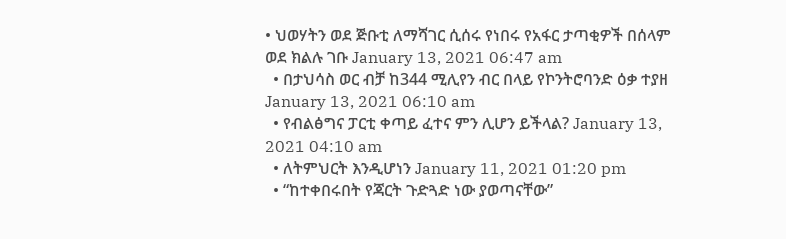• ህወሃትን ወደ ጅቡቲ ለማሻገር ሲሰሩ የነበሩ የአፋር ታጣቂዎች በሰላም ወደ ክልሉ ገቡ January 13, 2021 06:47 am
  • በታህሳስ ወር ብቻ ከ344 ሚሊየን ብር በላይ የኮንትሮባንድ ዕቃ ተያዘ January 13, 2021 06:10 am
  • የብልፅግና ፓርቲ ቀጣይ ፈተና ምን ሊሆን ይችላል? January 13, 2021 04:10 am
  • ለትምህርት እንዲሆነን January 11, 2021 01:20 pm
  • “ከተቀበሩበት የጃርት ጉድጓድ ነው ያወጣናቸው”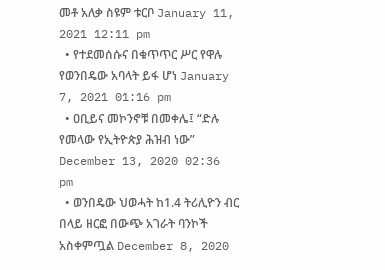መቶ አለቃ ስዩም ቱርቦ January 11, 2021 12:11 pm
  • የተደመሰሱና በቁጥጥር ሥር የዋሉ የወንበዴው አባላት ይፋ ሆነ January 7, 2021 01:16 pm
  • ዐቢይና መኮንኖቹ በመቀሌ፤ “ድሉ የመላው የኢትዮጵያ ሕዝብ ነው” December 13, 2020 02:36 pm
  • ወንበዴው ህወሓት ከ1.4 ትሪሊዮን ብር በላይ ዘርፎ በውጭ አገራት ባንኮች አስቀምጧል December 8, 2020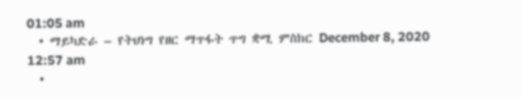01:05 am
  • ማይካድራ – የትህነግ የዘር ማጥፋት ጥግ ቋሚ ምስክር December 8, 2020 12:57 am
  •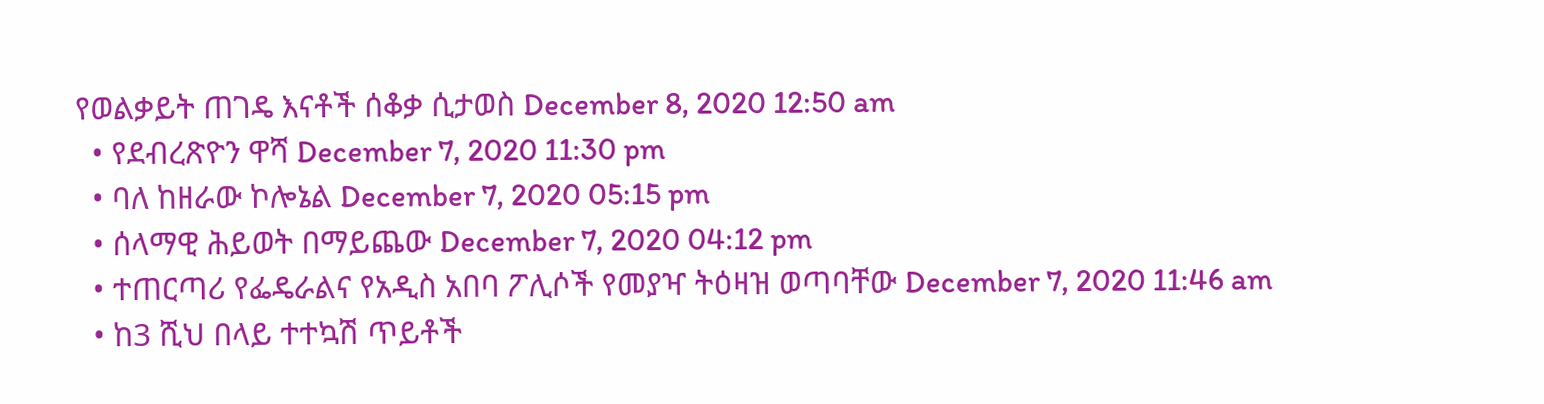የወልቃይት ጠገዴ እናቶች ሰቆቃ ሲታወስ December 8, 2020 12:50 am
  • የደብረጽዮን ዋሻ December 7, 2020 11:30 pm
  • ባለ ከዘራው ኮሎኔል December 7, 2020 05:15 pm
  • ሰላማዊ ሕይወት በማይጨው December 7, 2020 04:12 pm
  • ተጠርጣሪ የፌዴራልና የአዲስ አበባ ፖሊሶች የመያዣ ትዕዛዝ ወጣባቸው December 7, 2020 11:46 am
  • ከ3 ሺህ በላይ ተተኳሽ ጥይቶች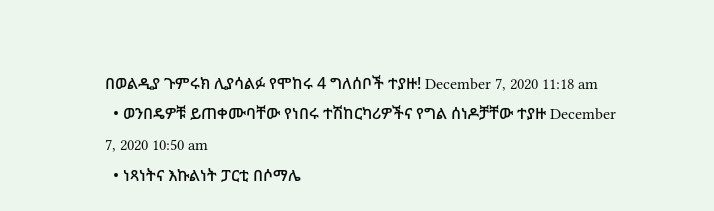በወልዲያ ጉምሩክ ሊያሳልፉ የሞከሩ 4 ግለሰቦች ተያዙ! December 7, 2020 11:18 am
  • ወንበዴዎቹ ይጠቀሙባቸው የነበሩ ተሽከርካሪዎችና የግል ሰነዶቻቸው ተያዙ December 7, 2020 10:50 am
  • ነጻነትና እኩልነት ፓርቲ በሶማሌ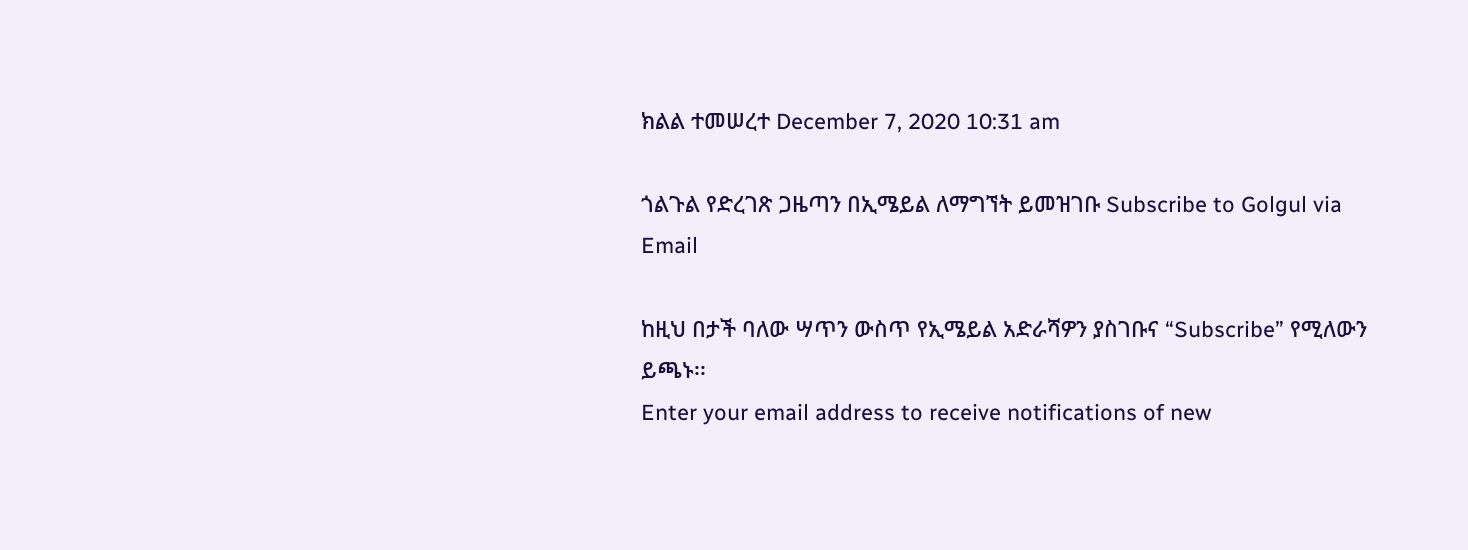ክልል ተመሠረተ December 7, 2020 10:31 am

ጎልጉል የድረገጽ ጋዜጣን በኢሜይል ለማግኘት ይመዝገቡ Subscribe to Golgul via Email

ከዚህ በታች ባለው ሣጥን ውስጥ የኢሜይል አድራሻዎን ያስገቡና “Subscribe” የሚለውን ይጫኑ፡፡
Enter your email address to receive notifications of new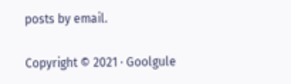posts by email.

Copyright © 2021 · Goolgule